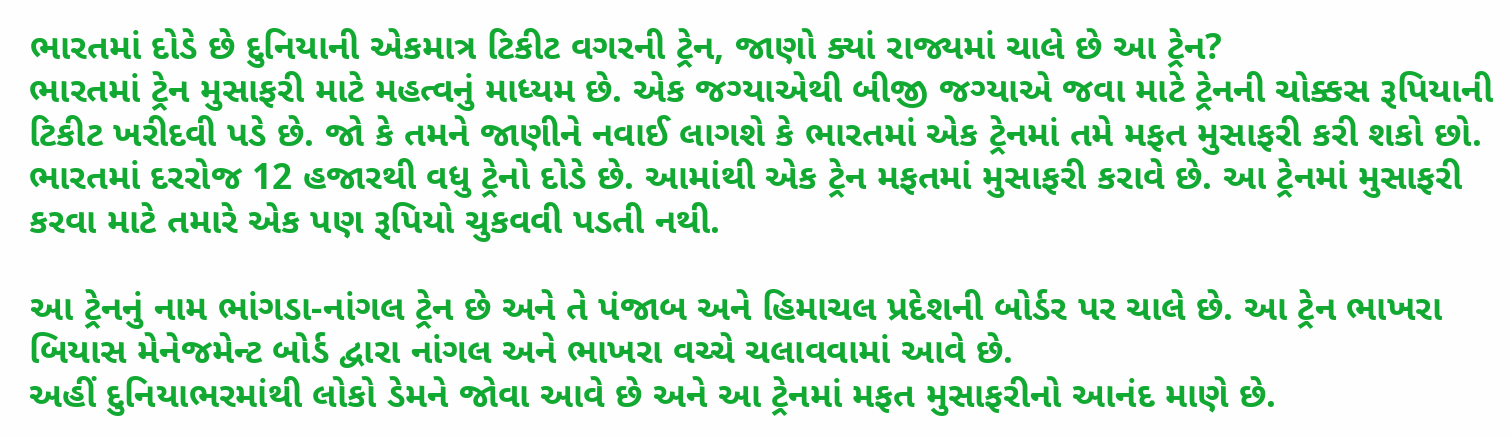ભારતમાં દોડે છે દુનિયાની એકમાત્ર ટિકીટ વગરની ટ્રેન, જાણો ક્યાં રાજ્યમાં ચાલે છે આ ટ્રેન?
ભારતમાં ટ્રેન મુસાફરી માટે મહત્વનું માધ્યમ છે. એક જગ્યાએથી બીજી જગ્યાએ જવા માટે ટ્રેનની ચોક્કસ રૂપિયાની ટિકીટ ખરીદવી પડે છે. જો કે તમને જાણીને નવાઈ લાગશે કે ભારતમાં એક ટ્રેનમાં તમે મફત મુસાફરી કરી શકો છો.
ભારતમાં દરરોજ 12 હજારથી વધુ ટ્રેનો દોડે છે. આમાંથી એક ટ્રેન મફતમાં મુસાફરી કરાવે છે. આ ટ્રેનમાં મુસાફરી કરવા માટે તમારે એક પણ રૂપિયો ચુકવવી પડતી નથી.

આ ટ્રેનનું નામ ભાંગડા-નાંગલ ટ્રેન છે અને તે પંજાબ અને હિમાચલ પ્રદેશની બોર્ડર પર ચાલે છે. આ ટ્રેન ભાખરા બિયાસ મેનેજમેન્ટ બોર્ડ દ્વારા નાંગલ અને ભાખરા વચ્ચે ચલાવવામાં આવે છે.
અહીં દુનિયાભરમાંથી લોકો ડેમને જોવા આવે છે અને આ ટ્રેનમાં મફત મુસાફરીનો આનંદ માણે છે.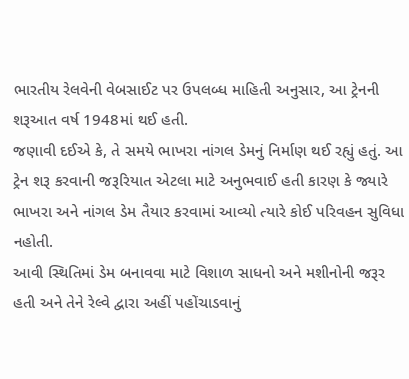ભારતીય રેલવેની વેબસાઈટ પર ઉપલબ્ધ માહિતી અનુસાર, આ ટ્રેનની શરૂઆત વર્ષ 1948માં થઈ હતી.
જણાવી દઈએ કે, તે સમયે ભાખરા નાંગલ ડેમનું નિર્માણ થઈ રહ્યું હતું. આ ટ્રેન શરૂ કરવાની જરૂરિયાત એટલા માટે અનુભવાઈ હતી કારણ કે જ્યારે ભાખરા અને નાંગલ ડેમ તૈયાર કરવામાં આવ્યો ત્યારે કોઈ પરિવહન સુવિધા નહોતી.
આવી સ્થિતિમાં ડેમ બનાવવા માટે વિશાળ સાધનો અને મશીનોની જરૂર હતી અને તેને રેલ્વે દ્વારા અહીં પહોંચાડવાનું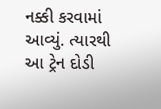નક્કી કરવામાં આવ્યું. ત્યારથી આ ટ્રેન દોડી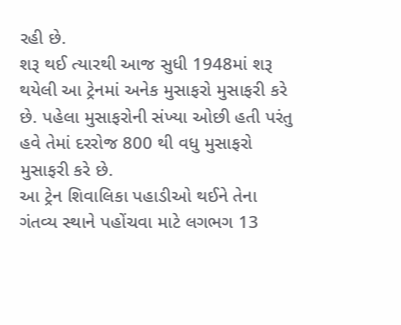રહી છે.
શરૂ થઈ ત્યારથી આજ સુધી 1948માં શરૂ થયેલી આ ટ્રેનમાં અનેક મુસાફરો મુસાફરી કરે છે. પહેલા મુસાફરોની સંખ્યા ઓછી હતી પરંતુ હવે તેમાં દરરોજ 800 થી વધુ મુસાફરો મુસાફરી કરે છે.
આ ટ્રેન શિવાલિકા પહાડીઓ થઈને તેના ગંતવ્ય સ્થાને પહોંચવા માટે લગભગ 13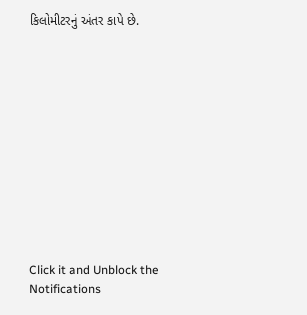કિલોમીટરનું અંતર કાપે છે.












Click it and Unblock the Notifications